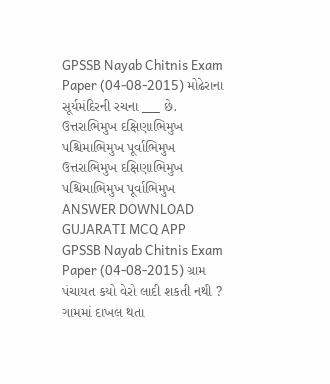GPSSB Nayab Chitnis Exam Paper (04-08-2015) મોઢેરાના સૂર્યમંદિરની રચના ___ છે. ઉત્તરાભિમુખ દક્ષિણાભિમુખ પશ્ચિમાભિમુખ પૂર્વાભિમુખ ઉત્તરાભિમુખ દક્ષિણાભિમુખ પશ્ચિમાભિમુખ પૂર્વાભિમુખ ANSWER DOWNLOAD GUJARATI MCQ APP
GPSSB Nayab Chitnis Exam Paper (04-08-2015) ગ્રામ પંચાયત કયો વેરો લાદી શકતી નથી ? ગામમાં દાખલ થતા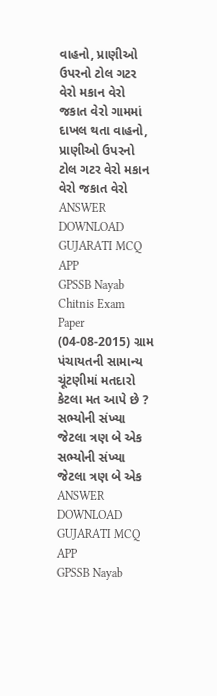વાહનો, પ્રાણીઓ ઉપરનો ટોલ ગટર વેરો મકાન વેરો જકાત વેરો ગામમાં દાખલ થતા વાહનો, પ્રાણીઓ ઉપરનો ટોલ ગટર વેરો મકાન વેરો જકાત વેરો ANSWER DOWNLOAD GUJARATI MCQ APP
GPSSB Nayab Chitnis Exam Paper (04-08-2015) ગ્રામ પંચાયતની સામાન્ય ચૂંટણીમાં મતદારો કેટલા મત આપે છે ? સભ્યોની સંખ્યા જેટલા ત્રણ બે એક સભ્યોની સંખ્યા જેટલા ત્રણ બે એક ANSWER DOWNLOAD GUJARATI MCQ APP
GPSSB Nayab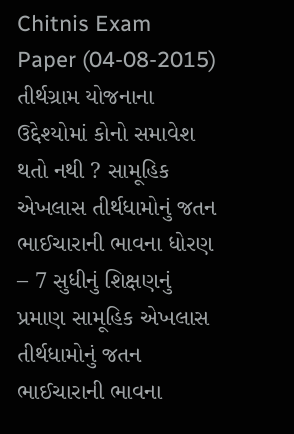Chitnis Exam Paper (04-08-2015) તીર્થગ્રામ યોજનાના ઉદ્દેશ્યોમાં કોનો સમાવેશ થતો નથી ? સામૂહિક એખલાસ તીર્થધામોનું જતન ભાઈચારાની ભાવના ધોરણ – 7 સુધીનું શિક્ષણનું પ્રમાણ સામૂહિક એખલાસ તીર્થધામોનું જતન ભાઈચારાની ભાવના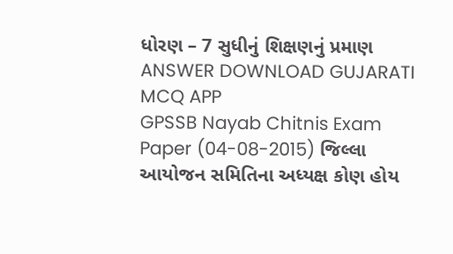ધોરણ – 7 સુધીનું શિક્ષણનું પ્રમાણ ANSWER DOWNLOAD GUJARATI MCQ APP
GPSSB Nayab Chitnis Exam Paper (04-08-2015) જિલ્લા આયોજન સમિતિના અધ્યક્ષ કોણ હોય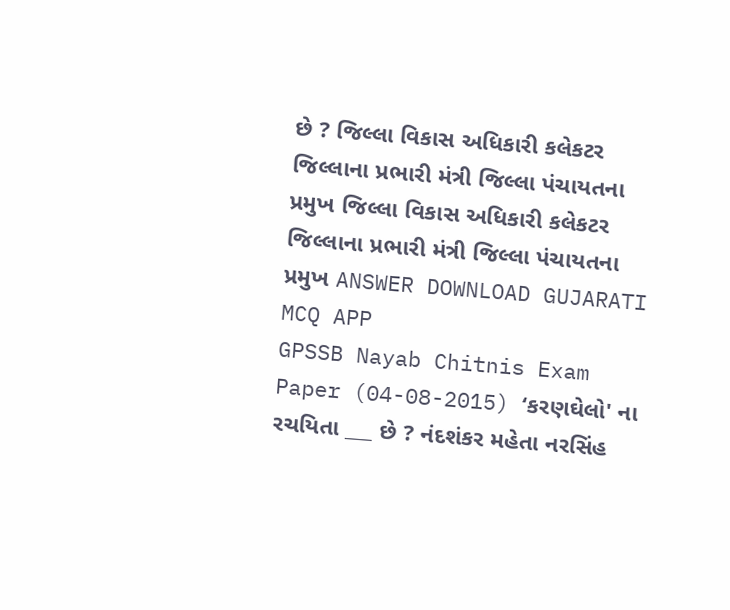છે ? જિલ્લા વિકાસ અધિકારી કલેકટર જિલ્લાના પ્રભારી મંત્રી જિલ્લા પંચાયતના પ્રમુખ જિલ્લા વિકાસ અધિકારી કલેકટર જિલ્લાના પ્રભારી મંત્રી જિલ્લા પંચાયતના પ્રમુખ ANSWER DOWNLOAD GUJARATI MCQ APP
GPSSB Nayab Chitnis Exam Paper (04-08-2015) ‘કરણઘેલો' ના રચયિતા ___ છે ? નંદશંકર મહેતા નરસિંહ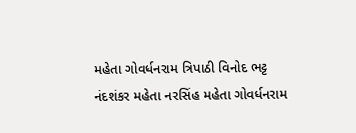મહેતા ગોવર્ધનરામ ત્રિપાઠી વિનોદ ભટ્ટ નંદશંકર મહેતા નરસિંહ મહેતા ગોવર્ધનરામ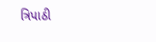ત્રિપાઠી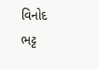વિનોદ ભટ્ટ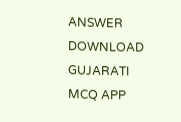ANSWER DOWNLOAD GUJARATI MCQ APP